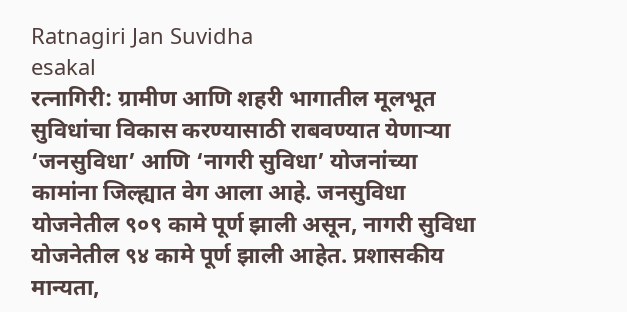Ratnagiri Jan Suvidha
esakal
रत्नागिरी: ग्रामीण आणि शहरी भागातील मूलभूत सुविधांचा विकास करण्यासाठी राबवण्यात येणाऱ्या ‘जनसुविधा’ आणि ‘नागरी सुविधा’ योजनांच्या कामांना जिल्ह्यात वेग आला आहे. जनसुविधा योजनेतील ९०९ कामे पूर्ण झाली असून, नागरी सुविधा योजनेतील ९४ कामे पूर्ण झाली आहेत. प्रशासकीय मान्यता,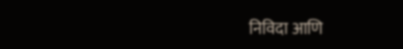निविदा आणि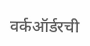वर्कऑर्डरची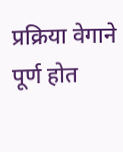प्रक्रिया वेगाने पूर्ण होत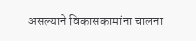असल्याने विकासकामांना चालना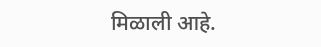मिळाली आहे.